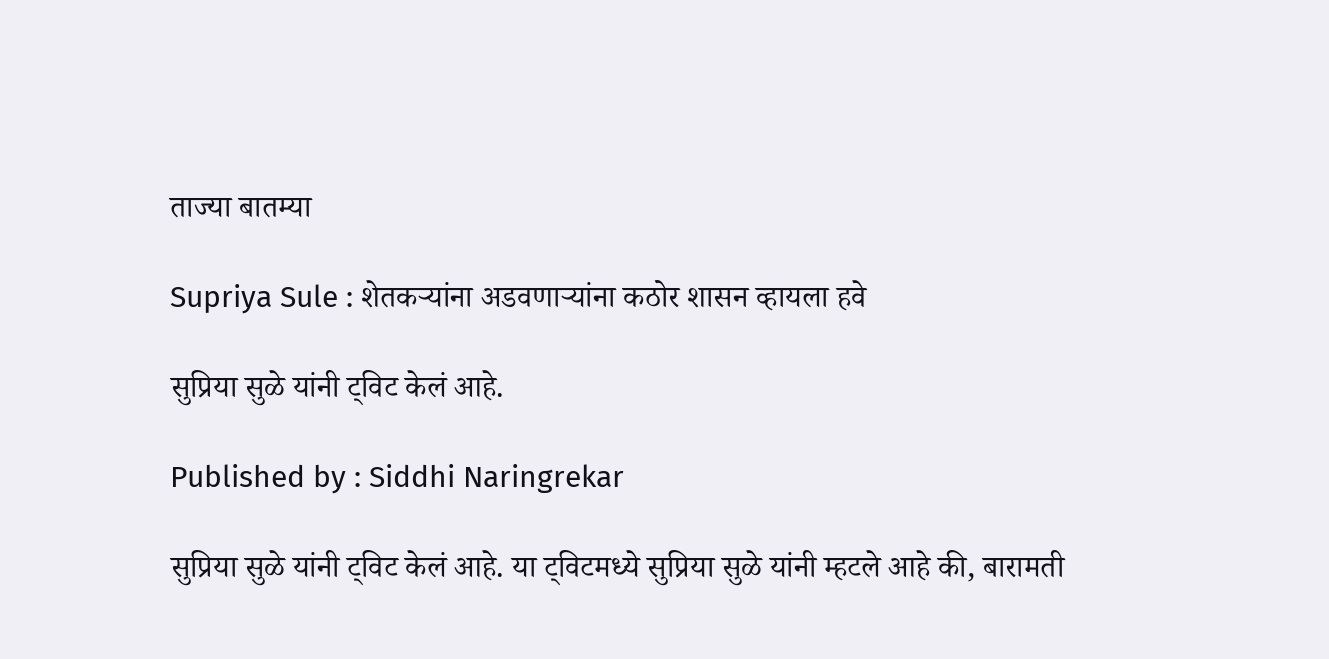ताज्या बातम्या

Supriya Sule : शेतकऱ्यांना अडवणाऱ्यांना कठोर शासन व्हायला हवे

सुप्रिया सुळे यांनी ट्विट केलं आहे.

Published by : Siddhi Naringrekar

सुप्रिया सुळे यांनी ट्विट केलं आहे. या ट्विटमध्ये सुप्रिया सुळे यांनी म्हटले आहे की, बारामती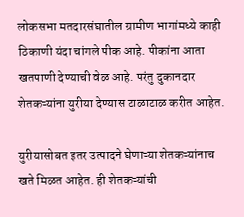लोकसभा मतदारसंघातील ग्रामीण भागांमध्ये काही ठिकाणी यंदा चांगले पीक आहे. पीकांना आता खतपाणी देण्याची वेळ आहे. परंतु दुकानदार शेतकऱ्यांना युरीया देण्यास टाळाटाळ करीत आहेत.

युरीयासोबत इतर उत्पादने घेणाऱ्या शेतकऱ्यांनाच खते मिळत आहेत. ही शेतकऱ्यांची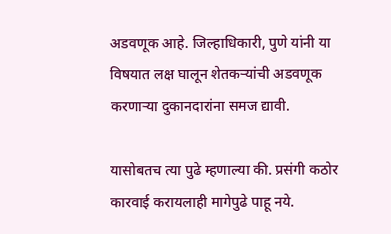अडवणूक आहे. जिल्हाधिकारी, पुणे यांनी या विषयात लक्ष घालून शेतकऱ्यांची अडवणूक करणाऱ्या दुकानदारांना समज द्यावी.

यासोबतच त्या पुढे म्हणाल्या की. प्रसंगी कठोर कारवाई करायलाही मागेपुढे पाहू नये.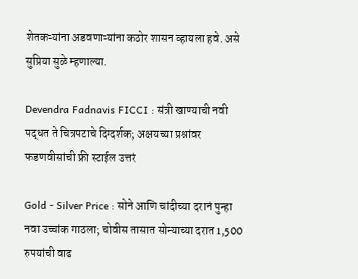शेतकऱ्यांना अडवणाऱ्यांना कठोर शासन व्हायला हवे. असे सुप्रिया सुळे म्हणाल्या.

Devendra Fadnavis FICCI : संत्री खाण्याची नवी पद्धत ते चित्रपटाचे दिग्दर्शक; अक्षयच्या प्रश्नांवर फडणवीसांची फ्री स्टाईल उत्तरं

Gold - Silver Price : सोने आणि चांदीच्या दरानं पुन्हा नवा उच्चांक गाठला; चोवीस तासात सोन्याच्या दरात 1,500 रुपयांची वाढ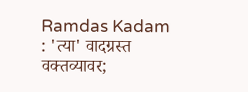Ramdas Kadam : 'त्या' वादग्रस्त वक्तव्यावर;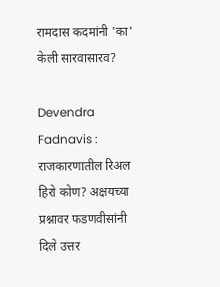रामदास कदमांनी 'का' केली सारवासारव?

Devendra Fadnavis : राजकारणातील रिअल हिरो कोण? अक्षयच्या प्रश्नावर फडणवीसांनी दिले उत्तर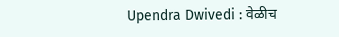Upendra Dwivedi : वेळीच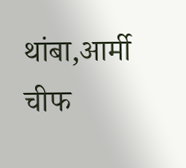थांबा,आर्मी चीफ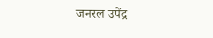जनरल उपेंद्र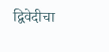द्विवेदीचा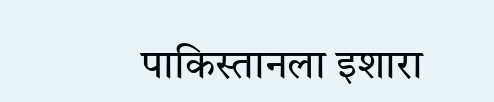पाकिस्तानला इशारा